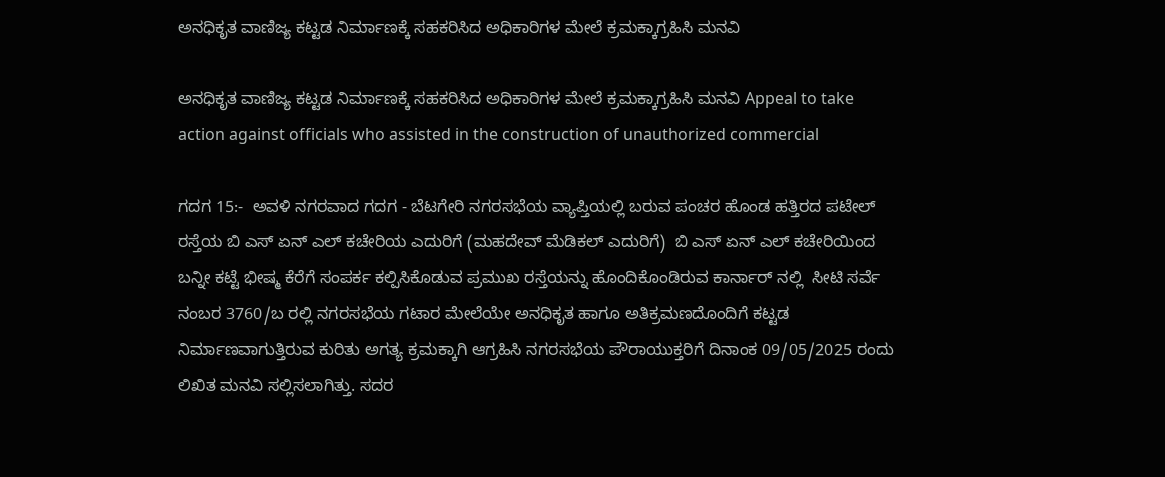ಅನಧಿಕೃತ ವಾಣಿಜ್ಯ ಕಟ್ಟಡ ನಿರ್ಮಾಣಕ್ಕೆ ಸಹಕರಿಸಿದ ಅಧಿಕಾರಿಗಳ ಮೇಲೆ ಕ್ರಮಕ್ಕಾಗ್ರಹಿಸಿ ಮನವಿ

ಅನಧಿಕೃತ ವಾಣಿಜ್ಯ ಕಟ್ಟಡ ನಿರ್ಮಾಣಕ್ಕೆ ಸಹಕರಿಸಿದ ಅಧಿಕಾರಿಗಳ ಮೇಲೆ ಕ್ರಮಕ್ಕಾಗ್ರಹಿಸಿ ಮನವಿ Appeal to take action against officials who assisted in the construction of unauthorized commercial

ಗದಗ 15:-  ಅವಳಿ ನಗರವಾದ ಗದಗ - ಬೆಟಗೇರಿ ನಗರಸಭೆಯ ವ್ಯಾಪ್ತಿಯಲ್ಲಿ ಬರುವ ಪಂಚರ ಹೊಂಡ ಹತ್ತಿರದ ಪಟೇಲ್ ರಸ್ತೆಯ ಬಿ ಎಸ್ ಏನ್ ಎಲ್ ಕಚೇರಿಯ ಎದುರಿಗೆ (ಮಹದೇವ್ ಮೆಡಿಕಲ್ ಎದುರಿಗೆ)  ಬಿ ಎಸ್ ಏನ್ ಎಲ್ ಕಚೇರಿಯಿಂದ ಬನ್ನೀ ಕಟ್ಟೆ ಭೀಷ್ಮ ಕೆರೆಗೆ ಸಂಪರ್ಕ ಕಲ್ಪಿಸಿಕೊಡುವ ಪ್ರಮುಖ ರಸ್ತೆಯನ್ನು ಹೊಂದಿಕೊಂಡಿರುವ ಕಾರ್ನಾರ್ ನಲ್ಲಿ  ಸೀಟಿ ಸರ್ವೆ ನಂಬರ 3760/ಬ ರಲ್ಲಿ ನಗರಸಭೆಯ ಗಟಾರ ಮೇಲೆಯೇ ಅನಧಿಕೃತ ಹಾಗೂ ಅತಿಕ್ರಮಣದೊಂದಿಗೆ ಕಟ್ಟಡ ನಿರ್ಮಾಣವಾಗುತ್ತಿರುವ ಕುರಿತು ಅಗತ್ಯ ಕ್ರಮಕ್ಕಾಗಿ ಆಗ್ರಹಿಸಿ ನಗರಸಭೆಯ ಪೌರಾಯುಕ್ತರಿಗೆ ದಿನಾಂಕ 09/05/2025 ರಂದು ಲಿಖಿತ ಮನವಿ ಸಲ್ಲಿಸಲಾಗಿತ್ತು. ಸದರ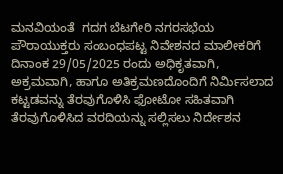ಮನವಿಯಂತೆ  ಗದಗ ಬೆಟಗೇರಿ ನಗರಸಭೆಯ ಪೌರಾಯುಕ್ತರು ಸಂಬಂಧಪಟ್ಟ ನಿವೇಶನದ ಮಾಲೀಕರಿಗೆ ದಿನಾಂಕ 29/05/2025 ರಂದು ಅಧಿಕೃತವಾಗಿ, ಅಕ್ರಮವಾಗಿ, ಹಾಗೂ ಅತಿಕ್ರಮಣದೊಂದಿಗೆ ನಿರ್ಮಿಸಲಾದ ಕಟ್ಟಡವನ್ನು ತೆರವುಗೊಳಿಸಿ ಫೋಟೋ ಸಹಿತವಾಗಿ ತೆರವುಗೊಳಿಸಿದ ವರದಿಯನ್ನು ಸಲ್ಲಿಸಲು ನಿರ್ದೇಶನ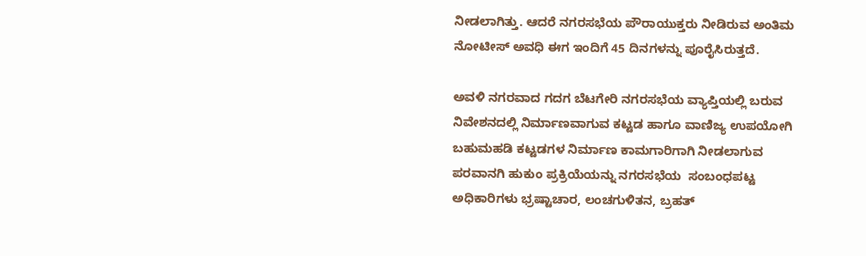ನೀಡಲಾಗಿತ್ತು. ಆದರೆ ನಗರಸಭೆಯ ಪೌರಾಯುಕ್ತರು ನೀಡಿರುವ ಅಂತಿಮ ನೋಟೀಸ್ ಅವಧಿ ಈಗ ಇಂದಿಗೆ 45 ದಿನಗಳನ್ನು ಪೂರೈಸಿರುತ್ತದೆ.

ಅವಳಿ ನಗರವಾದ ಗದಗ ಬೆಟಗೇರಿ ನಗರಸಭೆಯ ವ್ಯಾಪ್ತಿಯಲ್ಲಿ ಬರುವ ನಿವೇಶನದಲ್ಲಿ ನಿರ್ಮಾಣವಾಗುವ ಕಟ್ಟಡ ಹಾಗೂ ವಾಣಿಜ್ಯ ಉಪಯೋಗಿ ಬಹುಮಹಡಿ ಕಟ್ಟಡಗಳ ನಿರ್ಮಾಣ ಕಾಮಗಾರಿಗಾಗಿ ನೀಡಲಾಗುವ ಪರವಾನಗಿ ಹುಕುಂ ಪ್ರಕ್ರಿಯೆಯನ್ನು ನಗರಸಭೆಯ  ಸಂಬಂಧಪಟ್ಟ ಅಧಿಕಾರಿಗಳು ಭ್ರಷ್ಟಾಚಾರ, ಲಂಚಗುಳಿತನ, ಬ್ರಹತ್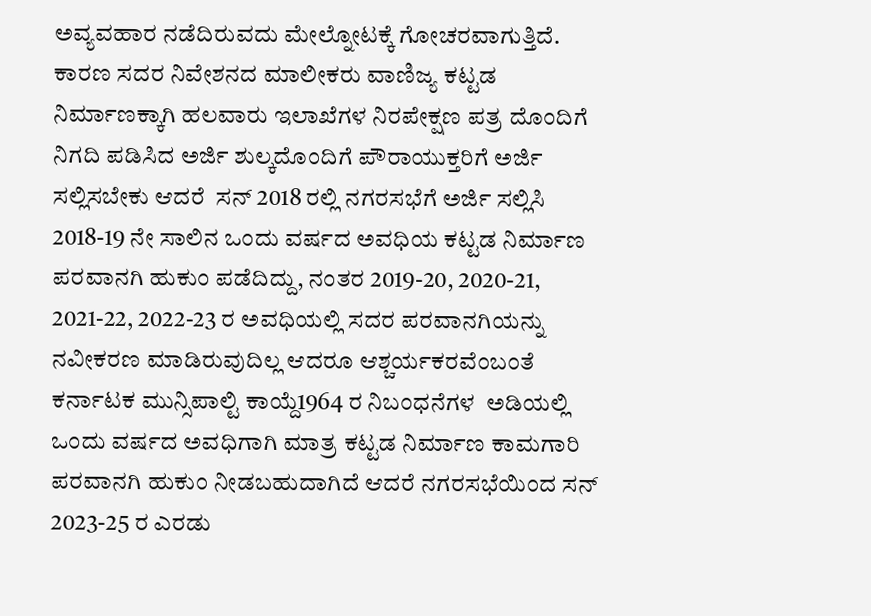ಅವ್ಯವಹಾರ ನಡೆದಿರುವದು ಮೇಲ್ನೋಟಕ್ಕೆ ಗೋಚರವಾಗುತ್ತಿದೆ. ಕಾರಣ ಸದರ ನಿವೇಶನದ ಮಾಲೀಕರು ವಾಣಿಜ್ಯ ಕಟ್ಟಡ ನಿರ್ಮಾಣಕ್ಕಾಗಿ ಹಲವಾರು ಇಲಾಖೆಗಳ ನಿರಪೇಕ್ಷಣ ಪತ್ರ ದೊಂದಿಗೆ ನಿಗದಿ ಪಡಿಸಿದ ಅರ್ಜಿ ಶುಲ್ಕದೊಂದಿಗೆ ಪೌರಾಯುಕ್ತರಿಗೆ ಅರ್ಜಿ ಸಲ್ಲಿಸಬೇಕು ಆದರೆ  ಸನ್ 2018 ರಲ್ಲಿ ನಗರಸಭೆಗೆ ಅರ್ಜಿ ಸಲ್ಲಿಸಿ 2018-19 ನೇ ಸಾಲಿನ ಒಂದು ವರ್ಷದ ಅವಧಿಯ ಕಟ್ಟಡ ನಿರ್ಮಾಣ ಪರವಾನಗಿ ಹುಕುಂ ಪಡೆದಿದ್ದು, ನಂತರ 2019-20, 2020-21, 2021-22, 2022-23 ರ ಅವಧಿಯಲ್ಲಿ ಸದರ ಪರವಾನಗಿಯನ್ನು ನವೀಕರಣ ಮಾಡಿರುವುದಿಲ್ಲ ಆದರೂ ಆಶ್ಚರ್ಯಕರವೆಂಬಂತೆ ಕರ್ನಾಟಕ ಮುನ್ಸಿಪಾಲ್ಟಿ ಕಾಯ್ದೆ1964 ರ ನಿಬಂಧನೆಗಳ  ಅಡಿಯಲ್ಲಿ ಒಂದು ವರ್ಷದ ಅವಧಿಗಾಗಿ ಮಾತ್ರ ಕಟ್ಟಡ ನಿರ್ಮಾಣ ಕಾಮಗಾರಿ ಪರವಾನಗಿ ಹುಕುಂ ನೀಡಬಹುದಾಗಿದೆ ಆದರೆ ನಗರಸಭೆಯಿಂದ ಸನ್ 2023-25 ರ ಎರಡು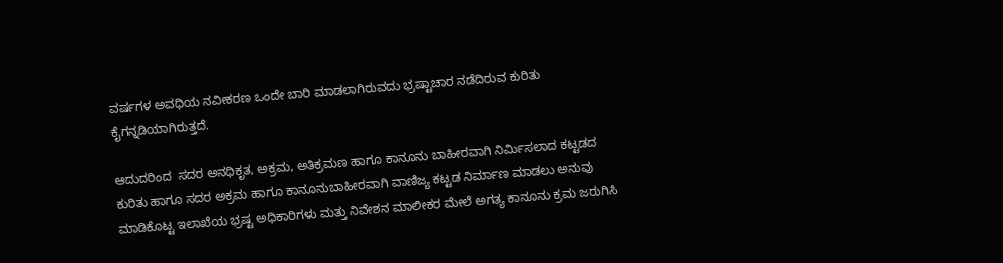ವರ್ಷಗಳ ಅವಧಿಯ ನವೀಕರಣ ಒಂದೇ ಬಾರಿ ಮಾಡಲಾಗಿರುವದು ಭ್ರಷ್ಟಾಚಾರ ನಡೆದಿರುವ ಕುರಿತು ಕೈಗನ್ನಡಿಯಾಗಿರುತ್ತದೆ.

ಆದುದರಿಂದ  ಸದರ ಅನಧಿಕೃತ, ಅಕ್ರಮ, ಅತಿಕ್ರಮಣ ಹಾಗೂ ಕಾನೂನು ಬಾಹೀರವಾಗಿ ನಿರ್ಮಿಸಲಾದ ಕಟ್ಟಡದ ಕುರಿತು ಹಾಗೂ ಸದರ ಅಕ್ರಮ ಹಾಗೂ ಕಾನೂನುಬಾಹೀರವಾಗಿ ವಾಣಿಜ್ಯ ಕಟ್ಟಡ ನಿರ್ಮಾಣ ಮಾಡಲು ಅನುವು ಮಾಡಿಕೊಟ್ಟ ಇಲಾಖೆಯ ಭ್ರಷ್ಟ ಅಧಿಕಾರಿಗಳು ಮತ್ತು ನಿವೇಶನ ಮಾಲೀಕರ ಮೇಲೆ ಅಗತ್ಯ ಕಾನೂನು ಕ್ರಮ ಜರುಗಿಸಿ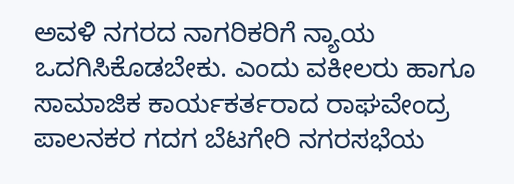ಅವಳಿ ನಗರದ ನಾಗರಿಕರಿಗೆ ನ್ಯಾಯ ಒದಗಿಸಿಕೊಡಬೇಕು. ಎಂದು ವಕೀಲರು ಹಾಗೂ ಸಾಮಾಜಿಕ ಕಾರ್ಯಕರ್ತರಾದ ರಾಘವೇಂದ್ರ ಪಾಲನಕರ ಗದಗ ಬೆಟಗೇರಿ ನಗರಸಭೆಯ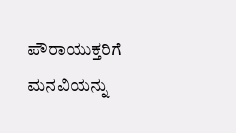ಪೌರಾಯುಕ್ತರಿಗೆ ಮನವಿಯನ್ನು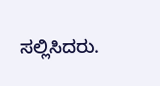ಸಲ್ಲಿಸಿದರು.